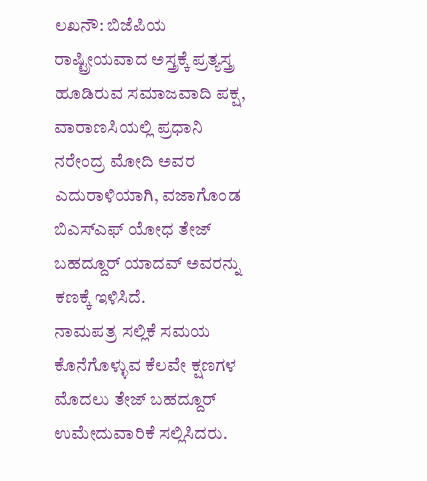ಲಖನೌ: ಬಿಜೆಪಿಯ ರಾಷ್ಟ್ರೀಯವಾದ ಅಸ್ತ್ರಕ್ಕೆ ಪ್ರತ್ಯಸ್ತ್ರ ಹೂಡಿರುವ ಸಮಾಜವಾದಿ ಪಕ್ಷ, ವಾರಾಣಸಿಯಲ್ಲಿ ಪ್ರಧಾನಿ ನರೇಂದ್ರ ಮೋದಿ ಅವರ ಎದುರಾಳಿಯಾಗಿ, ವಜಾಗೊಂಡ ಬಿಎಸ್ಎಫ್ ಯೋಧ ತೇಜ್ ಬಹದ್ದೂರ್ ಯಾದವ್ ಅವರನ್ನು ಕಣಕ್ಕೆ ಇಳಿಸಿದೆ.
ನಾಮಪತ್ರ ಸಲ್ಲಿಕೆ ಸಮಯ ಕೊನೆಗೊಳ್ಳುವ ಕೆಲವೇ ಕ್ಷಣಗಳ ಮೊದಲು ತೇಜ್ ಬಹದ್ದೂರ್ ಉಮೇದುವಾರಿಕೆ ಸಲ್ಲಿಸಿದರು.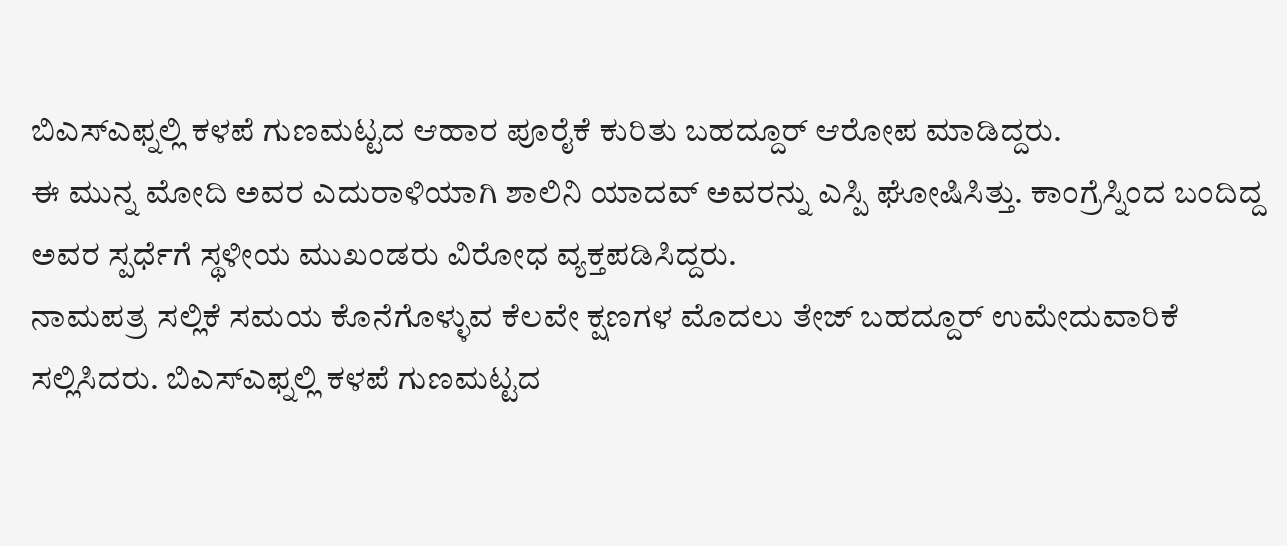ಬಿಎಸ್ಎಫ್ನಲ್ಲಿ ಕಳಪೆ ಗುಣಮಟ್ಟದ ಆಹಾರ ಪೂರೈಕೆ ಕುರಿತು ಬಹದ್ದೂರ್ ಆರೋಪ ಮಾಡಿದ್ದರು.
ಈ ಮುನ್ನ ಮೋದಿ ಅವರ ಎದುರಾಳಿಯಾಗಿ ಶಾಲಿನಿ ಯಾದವ್ ಅವರನ್ನು ಎಸ್ಪಿ ಘೋಷಿಸಿತ್ತು. ಕಾಂಗ್ರೆಸ್ನಿಂದ ಬಂದಿದ್ದ ಅವರ ಸ್ಪರ್ಧೆಗೆ ಸ್ಥಳೀಯ ಮುಖಂಡರು ವಿರೋಧ ವ್ಯಕ್ತಪಡಿಸಿದ್ದರು.
ನಾಮಪತ್ರ ಸಲ್ಲಿಕೆ ಸಮಯ ಕೊನೆಗೊಳ್ಳುವ ಕೆಲವೇ ಕ್ಷಣಗಳ ಮೊದಲು ತೇಜ್ ಬಹದ್ದೂರ್ ಉಮೇದುವಾರಿಕೆ ಸಲ್ಲಿಸಿದರು. ಬಿಎಸ್ಎಫ್ನಲ್ಲಿ ಕಳಪೆ ಗುಣಮಟ್ಟದ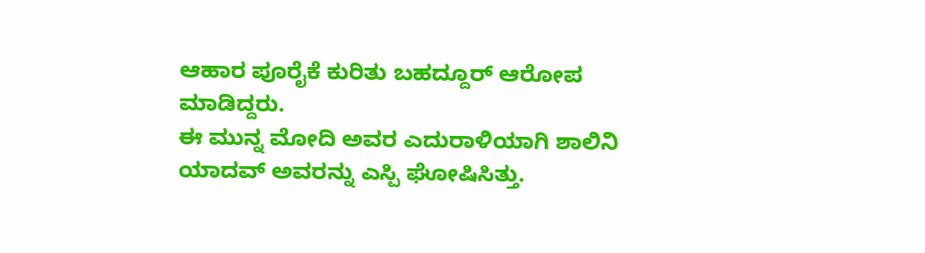ಆಹಾರ ಪೂರೈಕೆ ಕುರಿತು ಬಹದ್ದೂರ್ ಆರೋಪ ಮಾಡಿದ್ದರು.
ಈ ಮುನ್ನ ಮೋದಿ ಅವರ ಎದುರಾಳಿಯಾಗಿ ಶಾಲಿನಿ ಯಾದವ್ ಅವರನ್ನು ಎಸ್ಪಿ ಘೋಷಿಸಿತ್ತು.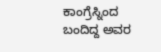ಕಾಂಗ್ರೆಸ್ನಿಂದ ಬಂದಿದ್ದ ಅವರ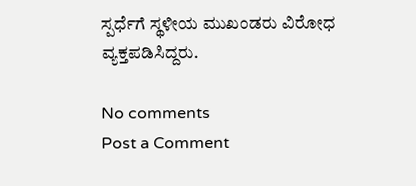ಸ್ಪರ್ಧೆಗೆ ಸ್ಥಳೀಯ ಮುಖಂಡರು ವಿರೋಧ ವ್ಯಕ್ತಪಡಿಸಿದ್ದರು.

No comments
Post a Comment